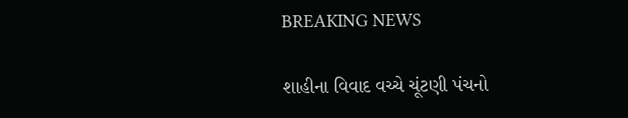BREAKING NEWS

શાહીના વિવાદ વચ્ચે ચૂંટણી પંચનો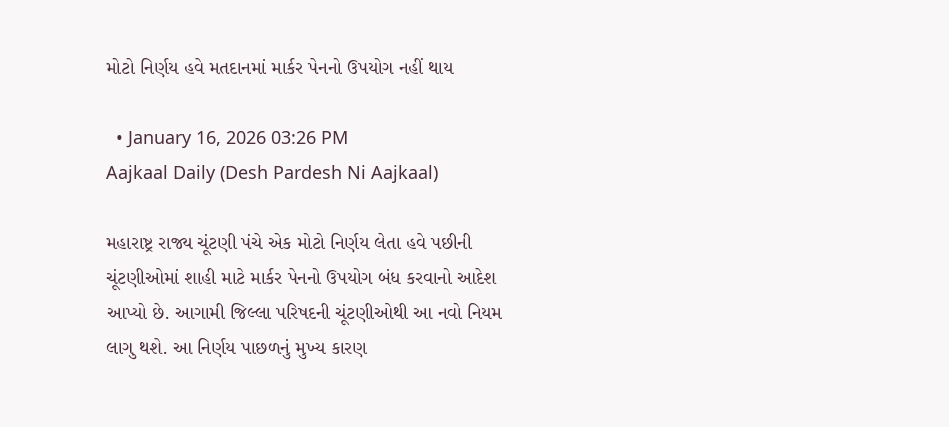મોટો નિર્ણય હવે મતદાનમાં માર્કર પેનનો ઉપયોગ નહીં થાય

  • January 16, 2026 03:26 PM
Aajkaal Daily (Desh Pardesh Ni Aajkaal)

મહારાષ્ટ્ર રાજ્ય ચૂંટણી પંચે એક મોટો નિર્ણય લેતા હવે પછીની ચૂંટણીઓમાં શાહી માટે માર્કર પેનનો ઉપયોગ બંધ કરવાનો આદેશ આપ્યો છે. આગામી જિલ્લા પરિષદની ચૂંટણીઓથી આ નવો નિયમ લાગુ થશે. આ નિર્ણય પાછળનું મુખ્ય કારણ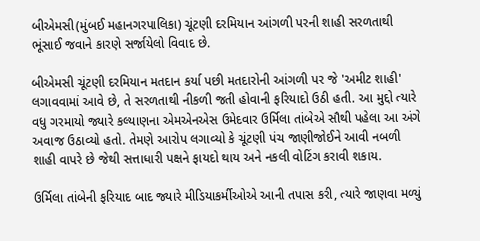બીએમસી(મુંબઈ મહાનગરપાલિકા) ચૂંટણી દરમિયાન આંગળી પરની શાહી સરળતાથી ભૂંસાઈ જવાને કારણે સર્જાયેલો વિવાદ છે.

બીએમસી ચૂંટણી દરમિયાન મતદાન કર્યા પછી મતદારોની આંગળી પર જે 'અમીટ શાહી' લગાવવામાં આવે છે, તે સરળતાથી નીકળી જતી હોવાની ફરિયાદો ઉઠી હતી. આ મુદ્દો ત્યારે વધુ ગરમાયો જ્યારે કલ્યાણના એમએનએસ ઉમેદવાર ઉર્મિલા તાંબેએ સૌથી પહેલા આ અંગે અવાજ ઉઠાવ્યો હતો. તેમણે આરોપ લગાવ્યો કે ચૂંટણી પંચ જાણીજોઈને આવી નબળી શાહી વાપરે છે જેથી સત્તાધારી પક્ષને ફાયદો થાય અને નકલી વોટિંગ કરાવી શકાય.

ઉર્મિલા તાંબેની ફરિયાદ બાદ જ્યારે મીડિયાકર્મીઓએ આની તપાસ કરી, ત્યારે જાણવા મળ્યું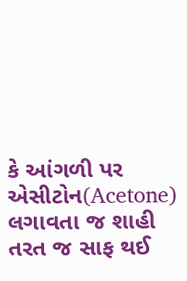કે આંગળી પર એસીટોન(Acetone) લગાવતા જ શાહી તરત જ સાફ થઈ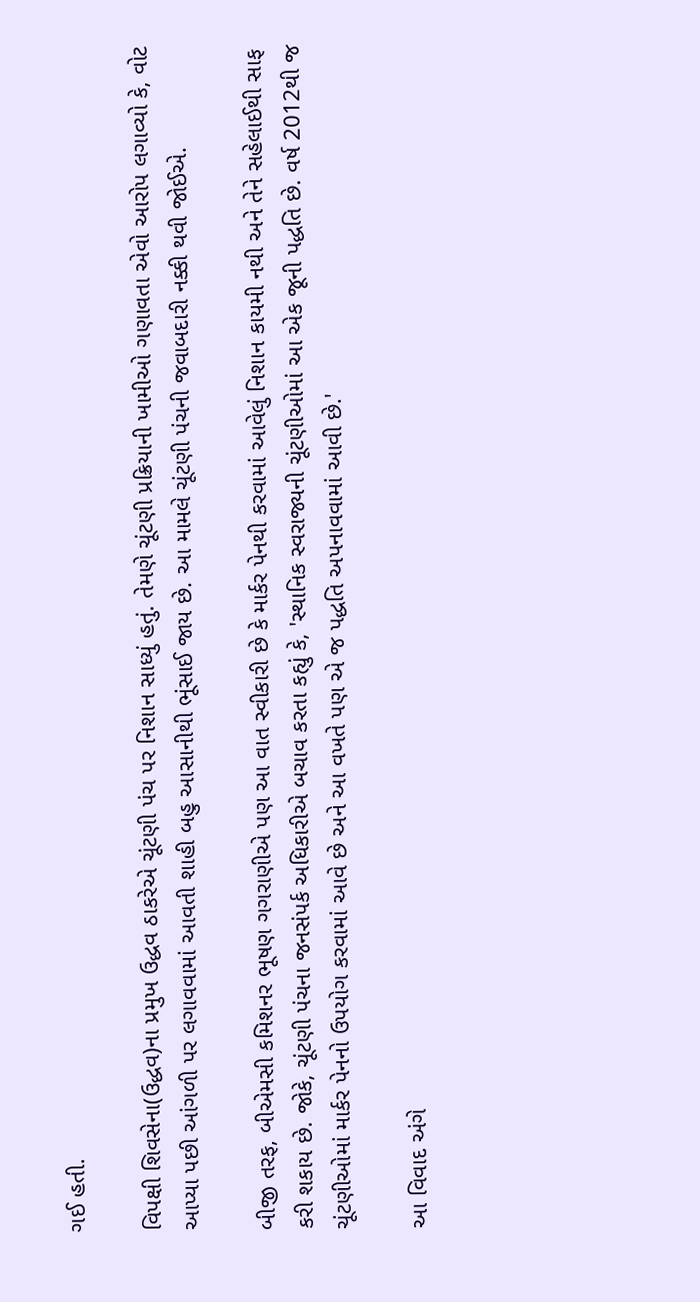ગઈ હતી.

વિપક્ષી શિવસેના(ઉદ્ધવ)ના પ્રમુખ ઉદ્ધવ ઠાકરેએ ચૂંટણી પંચ પર નિશાન સાધ્યું હતું. તેમણે ચૂંટણી પ્રક્રિયાની ખામીઓ ગણાવતા એવો આરોપ લગાવ્યો કે, વોટ આપ્યા પછી આંગળી પર લગાવવામાં આવતી શાહી બહુ આસાનીથી ભૂંસાઈ જાય છે. આ મામલે ચૂંટણી પંચની જવાબદારી નક્કી થવી જોઈએ.

બીજી તરફ, બીએમસી કમિશનર ભૂષણ ગગરાણીએ પણ આ વાત સ્વીકારી છે કે માર્કર પેનથી કરવામાં આવેલું નિશાન કાયમી નથી અને તેને સહેલાઈથી સાફ કરી શકાય છે. જોકે, ચૂંટણી પંચના જનસંપર્ક અધિકારીએ બચાવ કરતા કહ્યું કે, 'સ્થાનિક સ્વરાજ્યની ચૂંટણીઓમાં આ એક જૂની પદ્ધતિ છે. વર્ષ 2012થી જ ચૂંટણીઓમાં માર્કર પેનનો ઉપયોગ કરવામાં આવે છે અને આ વખતે પણ એ જ પદ્ધતિ અપનાવવામાં આવી છે.'

આ વિવાદ અંગે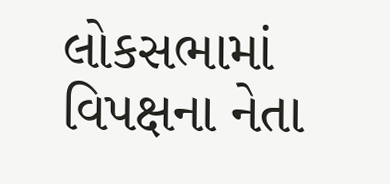લોકસભામાં વિપક્ષના નેતા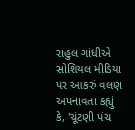રાહુલ ગાંધીએ સોશિયલ મીડિયા પર આકરું વલણ અપનાવતા કહ્યું કે, 'ચૂંટણી પંચ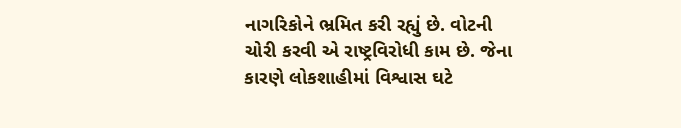નાગરિકોને ભ્રમિત કરી રહ્યું છે. વોટની ચોરી કરવી એ રાષ્ટ્રવિરોધી કામ છે. જેના કારણે લોકશાહીમાં વિશ્વાસ ઘટે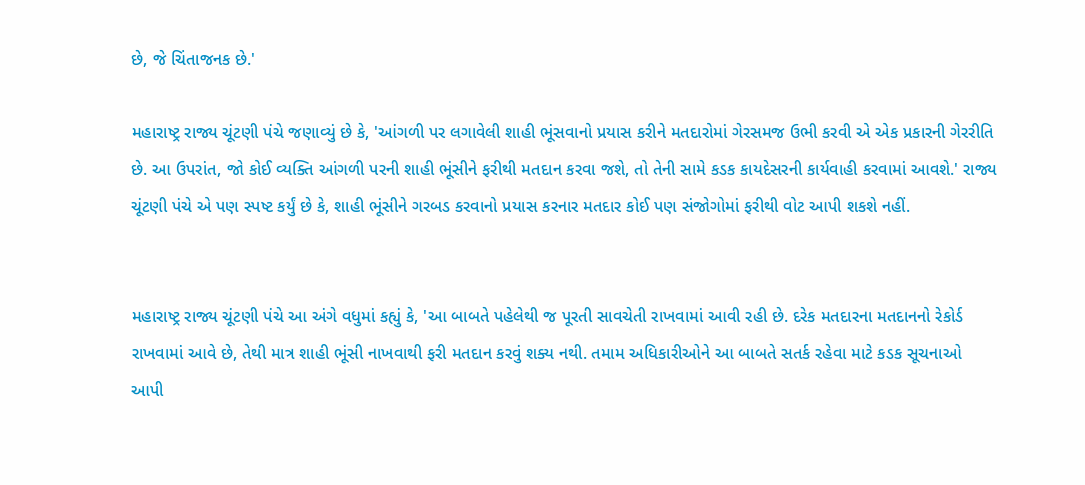છે, જે ચિંતાજનક છે.'

મહારાષ્ટ્ર રાજ્ય ચૂંટણી પંચે જણાવ્યું છે કે, 'આંગળી પર લગાવેલી શાહી ભૂંસવાનો પ્રયાસ કરીને મતદારોમાં ગેરસમજ ઉભી કરવી એ એક પ્રકારની ગેરરીતિ છે. આ ઉપરાંત, જો કોઈ વ્યક્તિ આંગળી પરની શાહી ભૂંસીને ફરીથી મતદાન કરવા જશે, તો તેની સામે કડક કાયદેસરની કાર્યવાહી કરવામાં આવશે.' રાજ્ય ચૂંટણી પંચે એ પણ સ્પષ્ટ કર્યું છે કે, શાહી ભૂંસીને ગરબડ કરવાનો પ્રયાસ કરનાર મતદાર કોઈ પણ સંજોગોમાં ફરીથી વોટ આપી શકશે નહીં.


મહારાષ્ટ્ર રાજ્ય ચૂંટણી પંચે આ અંગે વધુમાં કહ્યું કે, 'આ બાબતે પહેલેથી જ પૂરતી સાવચેતી રાખવામાં આવી રહી છે. દરેક મતદારના મતદાનનો રેકોર્ડ રાખવામાં આવે છે, તેથી માત્ર શાહી ભૂંસી નાખવાથી ફરી મતદાન કરવું શક્ય નથી. તમામ અધિકારીઓને આ બાબતે સતર્ક રહેવા માટે કડક સૂચનાઓ આપી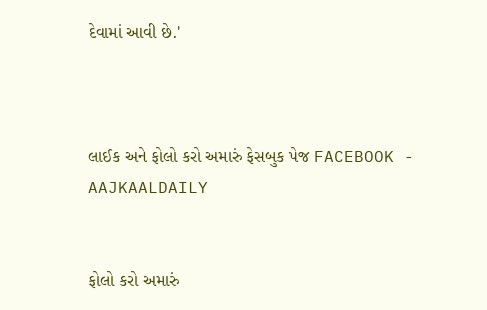દેવામાં આવી છે.'



લાઈક અને ફોલો કરો અમારું ફેસબુક પેજ FACEBOOK - AAJKAALDAILY


ફોલો કરો અમારું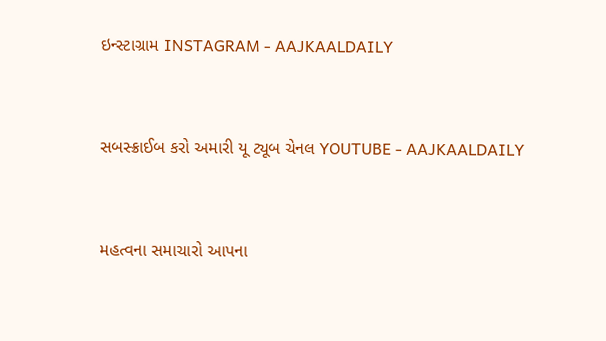ઇન્સ્ટાગ્રામ INSTAGRAM - AAJKAALDAILY


સબસ્ક્રાઈબ કરો અમારી યૂ ટ્યૂબ ચેનલ YOUTUBE - AAJKAALDAILY


મહત્વના સમાચારો આપના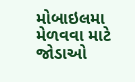મોબાઇલમા મેળવવા માટે જોડાઓ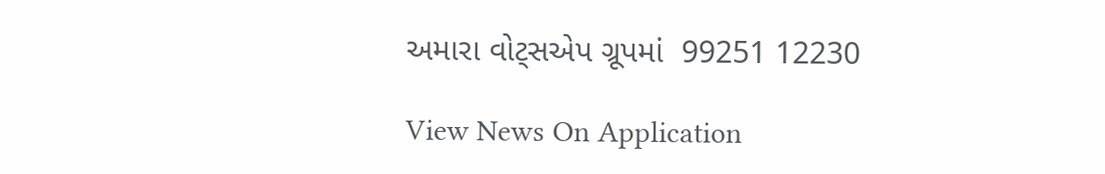અમારા વોટ્સએપ ગ્રૂપમાં  99251 12230

View News On Application